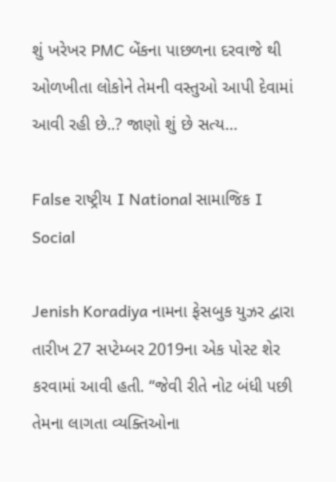શું ખરેખર PMC બેંકના પાછળના દરવાજે થી ઓળખીતા લોકોને તેમની વસ્તુઓ આપી દેવામાં આવી રહી છે..? જાણો શું છે સત્ય…

False રાષ્ટ્રીય I National સામાજિક I Social

Jenish Koradiya નામના ફેસબુક યુઝર દ્વારા તારીખ 27 સપ્ટેમ્બર 2019ના એક પોસ્ટ શેર કરવામાં આવી હતી. “જેવી રીતે નોટ બંધી પછી તેમના લાગતા વ્યક્તિઓના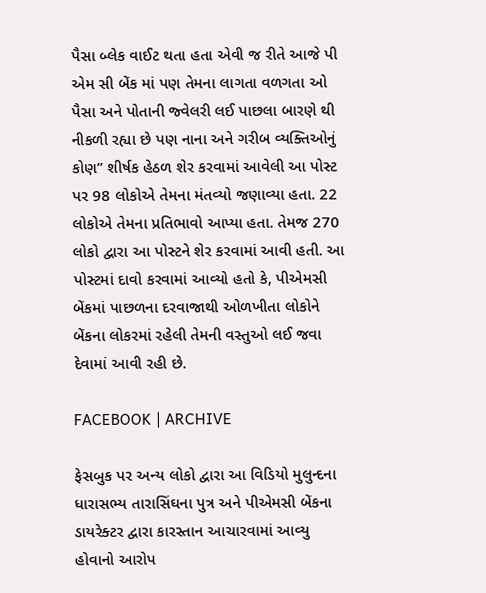પૈસા બ્લેક વાઈટ થતા હતા એવી જ રીતે આજે પી એમ સી બેંક માં પણ તેમના લાગતા વળગતા ઓ પૈસા અને પોતાની જ્વેલરી લઈ પાછલા બારણે થી નીકળી રહ્યા છે પણ નાના અને ગરીબ વ્યક્તિઓનું કોણ” શીર્ષક હેઠળ શેર કરવામાં આવેલી આ પોસ્ટ પર 98 લોકોએ તેમના મંતવ્યો જણાવ્યા હતા. 22 લોકોએ તેમના પ્રતિભાવો આપ્યા હતા. તેમજ 270 લોકો દ્વારા આ પોસ્ટને શેર કરવામાં આવી હતી. આ પોસ્ટમાં દાવો કરવામાં આવ્યો હતો કે, પીએમસી બેંકમાં પાછળના દરવાજાથી ઓળખીતા લોકોને બેંકના લોકરમાં રહેલી તેમની વસ્તુઓ લઈ જવા દેવામાં આવી રહી છે.

FACEBOOK | ARCHIVE

ફેસબુક પર અન્ય લોકો દ્વારા આ વિડિયો મુલુન્દના ધારાસભ્ય તારાસિંઘના પુત્ર અને પીએમસી બેંકના ડાયરેક્ટર દ્વારા કારસ્તાન આચારવામાં આવ્યુ હોવાનો આરોપ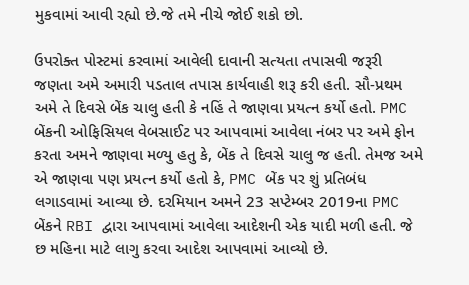મુકવામાં આવી રહ્યો છે.જે તમે નીચે જોઈ શકો છો.

ઉપરોક્ત પોસ્ટમાં કરવામાં આવેલી દાવાની સત્યતા તપાસવી જરૂરી જણતા અમે અમારી પડતાલ તપાસ કાર્યવાહી શરૂ કરી હતી. સૌ-પ્રથમ અમે તે દિવસે બેંક ચાલુ હતી કે નહિં તે જાણવા પ્રયત્ન કર્યો હતો. PMC બેંકની ઓફિસિયલ વેબસાઈટ પર આપવામાં આવેલા નંબર પર અમે ફોન કરતા અમને જાણવા મળ્યુ હતુ કે, બેંક તે દિવસે ચાલુ જ હતી. તેમજ અમે એ જાણવા પણ પ્રયત્ન કર્યો હતો કે, PMC બેંક પર શું પ્રતિબંધ લગાડવામાં આવ્યા છે. દરમિયાન અમને 23 સપ્ટેમ્બર 2019ના PMC બેંકને RBI દ્વારા આપવામાં આવેલા આદેશની એક યાદી મળી હતી. જે છ મહિના માટે લાગુ કરવા આદેશ આપવામાં આવ્યો છે.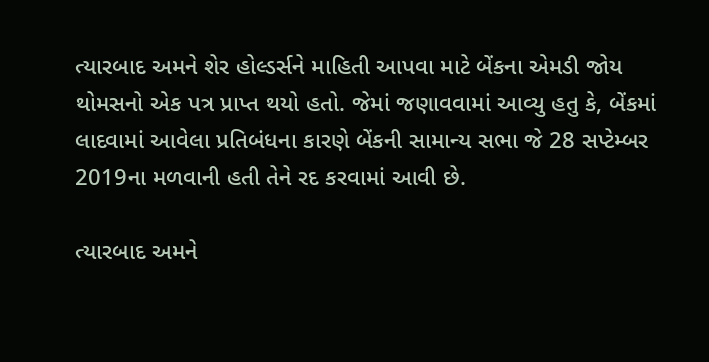ત્યારબાદ અમને શેર હોલ્ડર્સને માહિતી આપવા માટે બેંકના એમડી જોય થોમસનો એક પત્ર પ્રાપ્ત થયો હતો. જેમાં જણાવવામાં આવ્યુ હતુ કે, બેંકમાં લાદવામાં આવેલા પ્રતિબંધના કારણે બેંકની સામાન્ય સભા જે 28 સપ્ટેમ્બર 2019ના મળવાની હતી તેને રદ કરવામાં આવી છે.

ત્યારબાદ અમને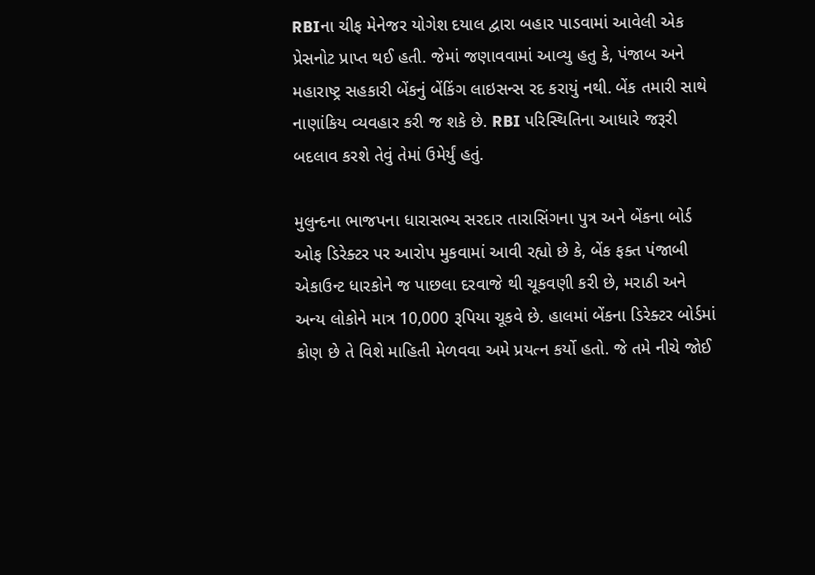RBIના ચીફ મેનેજર યોગેશ દયાલ દ્વારા બહાર પાડવામાં આવેલી એક પ્રેસનોટ પ્રાપ્ત થઈ હતી. જેમાં જણાવવામાં આવ્યુ હતુ કે, પંજાબ અને મહારાષ્ટ્ર સહકારી બેંકનું બેંકિંગ લાઇસન્સ રદ કરાયું નથી. બેંક તમારી સાથે નાણાંકિય વ્યવહાર કરી જ શકે છે. RBI પરિસ્થિતિના આધારે જરૂરી બદલાવ કરશે તેવું તેમાં ઉમેર્યું હતું.

મુલુન્દના ભાજપના ધારાસભ્ય સરદાર તારાસિંગના પુત્ર અને બેંકના બોર્ડ ઓફ ડિરેક્ટર પર આરોપ મુકવામાં આવી રહ્યો છે કે, બેંક ફક્ત પંજાબી એકાઉન્ટ ધારકોને જ પાછલા દરવાજે થી ચૂકવણી કરી છે, મરાઠી અને અન્ય લોકોને માત્ર 10,000 રૂપિયા ચૂકવે છે. હાલમાં બેંકના ડિરેક્ટર બોર્ડમાં કોણ છે તે વિશે માહિતી મેળવવા અમે પ્રયત્ન કર્યો હતો. જે તમે નીચે જોઈ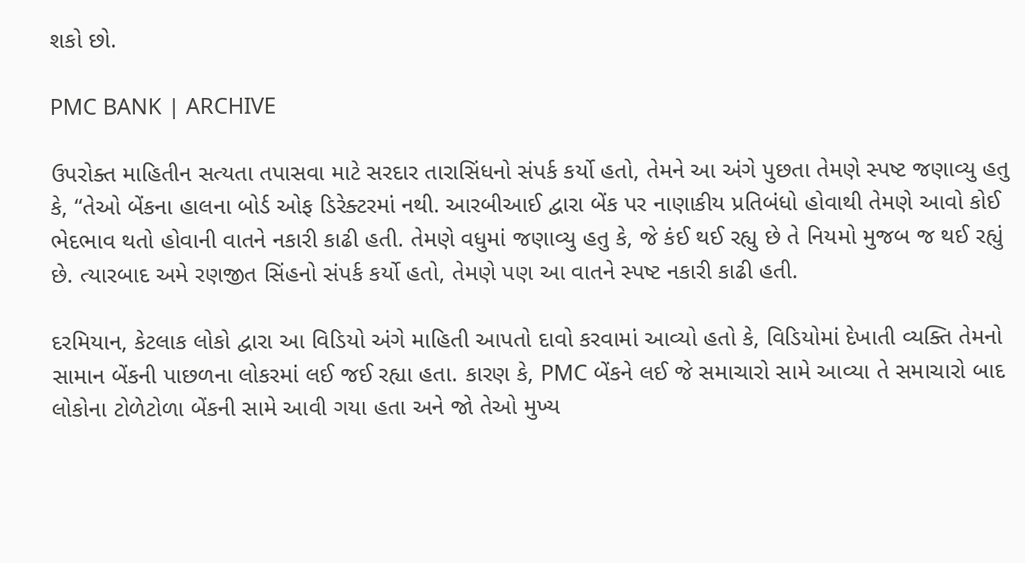શકો છો.

PMC BANK | ARCHIVE

ઉપરોક્ત માહિતીન સત્યતા તપાસવા માટે સરદાર તારાસિંધનો સંપર્ક કર્યો હતો, તેમને આ અંગે પુછતા તેમણે સ્પષ્ટ જણાવ્યુ હતુ કે, “તેઓ બેંકના હાલના બોર્ડ ઓફ ડિરેક્ટરમાં નથી. આરબીઆઈ દ્વારા બેંક પર નાણાકીય પ્રતિબંધો હોવાથી તેમણે આવો કોઈ ભેદભાવ થતો હોવાની વાતને નકારી કાઢી હતી. તેમણે વધુમાં જણાવ્યુ હતુ કે, જે કંઈ થઈ રહ્યુ છે તે નિયમો મુજબ જ થઈ રહ્યું છે. ત્યારબાદ અમે રણજીત સિંહનો સંપર્ક કર્યો હતો, તેમણે પણ આ વાતને સ્પષ્ટ નકારી કાઢી હતી.

દરમિયાન, કેટલાક લોકો દ્વારા આ વિડિયો અંગે માહિતી આપતો દાવો કરવામાં આવ્યો હતો કે, વિડિયોમાં દેખાતી વ્યક્તિ તેમનો સામાન બેંકની પાછળના લોકરમાં લઈ જઈ રહ્યા હતા. કારણ કે, PMC બેંકને લઈ જે સમાચારો સામે આવ્યા તે સમાચારો બાદ લોકોના ટોળેટોળા બેંકની સામે આવી ગયા હતા અને જો તેઓ મુખ્ય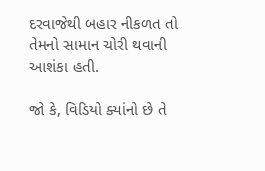દરવાજેથી બહાર નીકળત તો તેમનો સામાન ચોરી થવાની આશંકા હતી.

જો કે, વિડિયો ક્યાંનો છે તે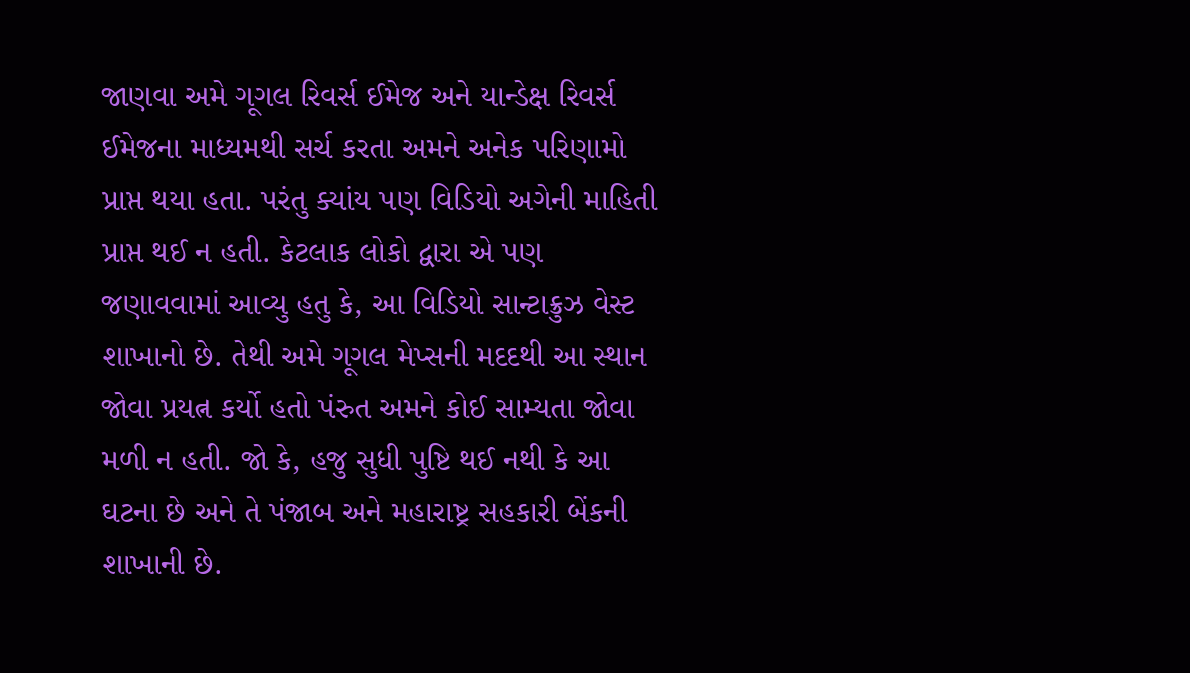જાણવા અમે ગૂગલ રિવર્સ ઈમેજ અને યાન્ડેક્ષ રિવર્સ ઈમેજના માધ્યમથી સર્ચ કરતા અમને અનેક પરિણામો પ્રાપ્ત થયા હતા. પરંતુ ક્યાંય પણ વિડિયો અગેની માહિતી પ્રાપ્ત થઈ ન હતી. કેટલાક લોકો દ્વારા એ પણ જણાવવામાં આવ્યુ હતુ કે, આ વિડિયો સાન્ટાક્રુઝ વેસ્ટ શાખાનો છે. તેથી અમે ગૂગલ મેપ્સની મદદથી આ સ્થાન જોવા પ્રયત્ન કર્યો હતો પંરુત અમને કોઈ સામ્યતા જોવા મળી ન હતી. જો કે, હજુ સુધી પુષ્ટિ થઈ નથી કે આ ઘટના છે અને તે પંજાબ અને મહારાષ્ટ્ર સહકારી બેંકની શાખાની છે.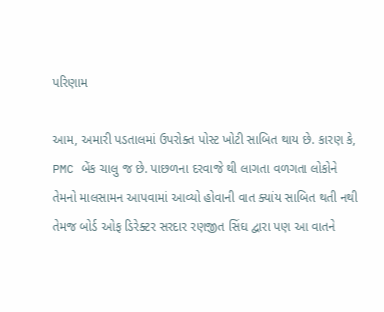પરિણામ

આમ, અમારી પડતાલમાં ઉપરોક્ત પોસ્ટ ખોટી સાબિત થાય છે. કારણ કે, PMC બેંક ચાલુ જ છે. પાછળના દરવાજે થી લાગતા વળગતા લોકોને તેમનો માલસામન આપવામાં આવ્યો હોવાની વાત ક્યાંય સાબિત થતી નથી તેમજ બોર્ડ ઓફ ડિરેક્ટર સરદાર રણજીત સિંઘ દ્વારા પણ આ વાતને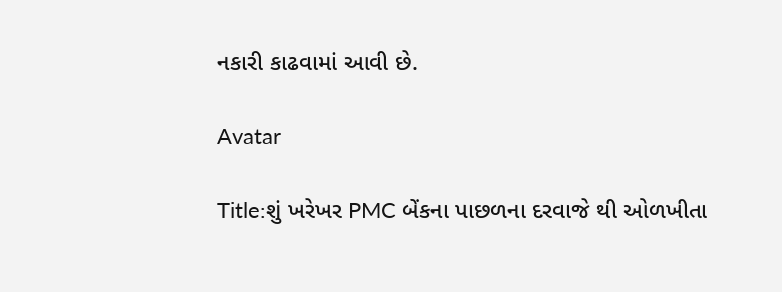નકારી કાઢવામાં આવી છે.

Avatar

Title:શું ખરેખર PMC બેંકના પાછળના દરવાજે થી ઓળખીતા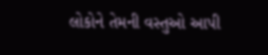લોકોને તેમની વસ્તુઓ આપી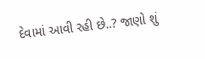દેવામાં આવી રહી છે..? જાણો શું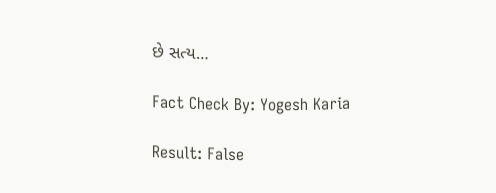છે સત્ય…

Fact Check By: Yogesh Karia

Result: False